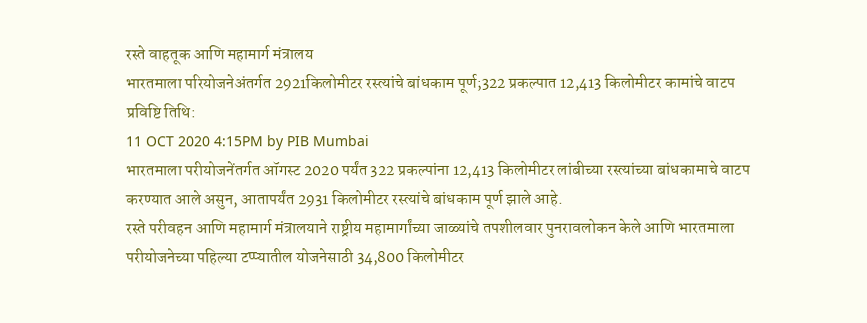रस्ते वाहतूक आणि महामार्ग मंत्रालय
भारतमाला परियोजनेअंतर्गत 2921किलोमीटर रस्त्यांचे बांधकाम पूर्ण;322 प्रकल्पात 12,413 किलोमीटर कामांचे वाटप
प्रविष्टि तिथि:
11 OCT 2020 4:15PM by PIB Mumbai
भारतमाला परीयोजनेंतर्गत ऑगस्ट 2020 पर्यंत 322 प्रकल्पांना 12,413 किलोमीटर लांबीच्या रस्त्यांच्या बांधकामाचे वाटप करण्यात आले असुन, आतापर्यंत 2931 किलोमीटर रस्त्यांचे बांधकाम पूर्ण झाले आहे.
रस्ते परीवहन आणि महामार्ग मंत्रालयाने राष्ट्रीय महामार्गांच्या जाळ्यांचे तपशीलवार पुनरावलोकन केले आणि भारतमाला परीयोजनेच्या पहिल्या टप्प्यातील योजनेसाठी 34,800 किलोमीटर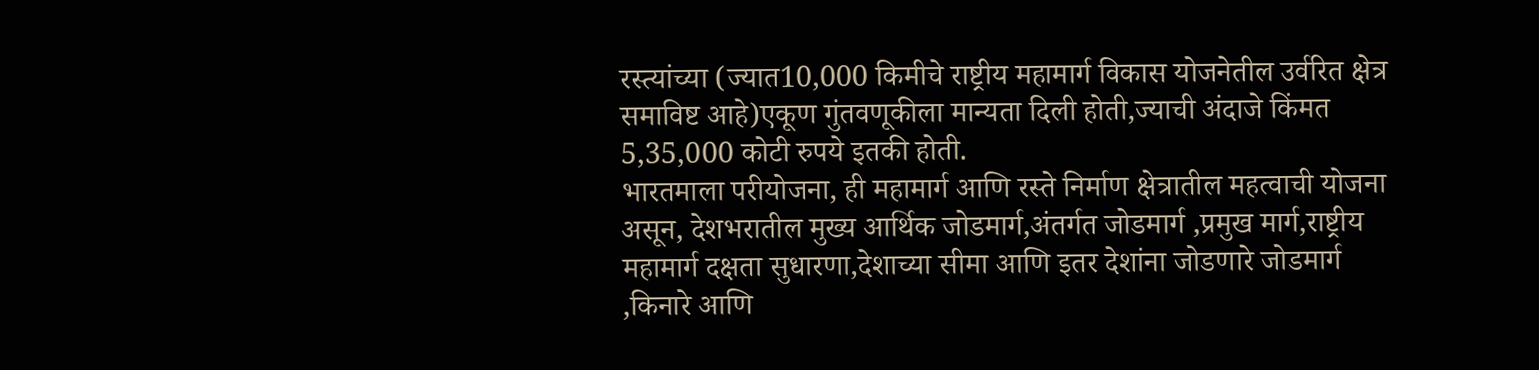रस्त्यांच्या (ज्यात10,000 किमीचे राष्ट्रीय महामार्ग विकास योजनेतील उर्वरित क्षेत्र समाविष्ट आहे)एकूण गुंतवणूकीला मान्यता दिली होती,ज्याची अंदाजे किंमत 5,35,000 कोटी रुपये इतकी होती.
भारतमाला परीयोजना, ही महामार्ग आणि रस्ते निर्माण क्षेत्रातील महत्वाची योजना असून, देशभरातील मुख्य आर्थिक जोडमार्ग,अंतर्गत जोडमार्ग ,प्रमुख मार्ग,राष्ट्रीय महामार्ग दक्षता सुधारणा,देशाच्या सीमा आणि इतर देशांना जोडणारे जोडमार्ग ,किनारे आणि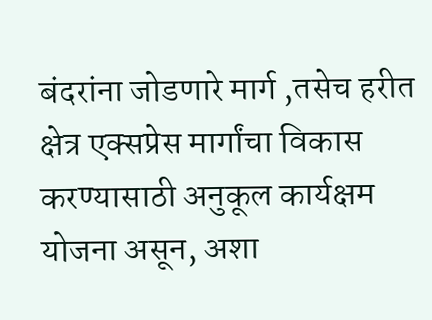बंदरांना जोडणारे मार्ग ,तसेच हरीत क्षेत्र एक्सप्रेस मार्गांचा विकास करण्यासाठी अनुकूल कार्यक्षम योजना असून, अशा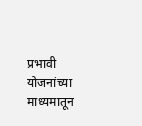प्रभावी योजनांच्या माध्यमातून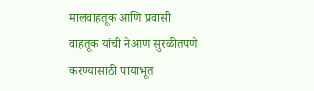मालवाहतूक आणि प्रवासी वाहतूक यांची नेआण सुरळीतपणे करण्यासाठी पायाभूत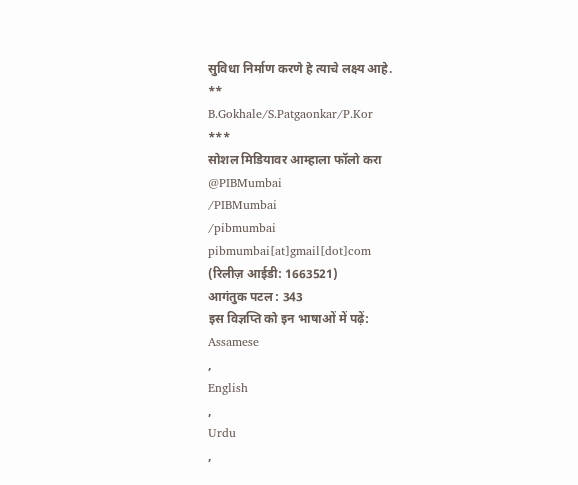सुविधा निर्माण करणे हे त्याचे लक्ष्य आहे.
**
B.Gokhale/S.Patgaonkar/P.Kor
***
सोशल मिडियावर आम्हाला फॉलो करा
@PIBMumbai
/PIBMumbai
/pibmumbai
pibmumbai[at]gmail[dot]com
(रिलीज़ आईडी: 1663521)
आगंतुक पटल : 343
इस विज्ञप्ति को इन भाषाओं में पढ़ें:
Assamese
,
English
,
Urdu
,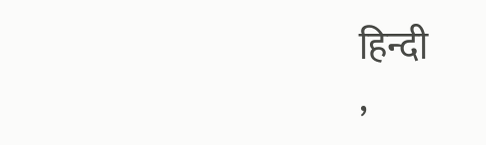हिन्दी
,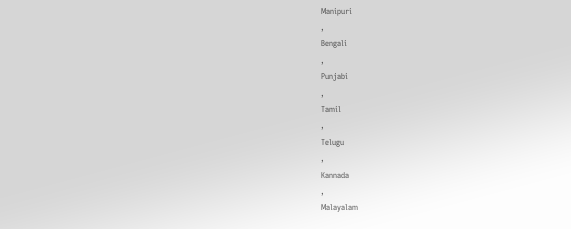Manipuri
,
Bengali
,
Punjabi
,
Tamil
,
Telugu
,
Kannada
,
Malayalam